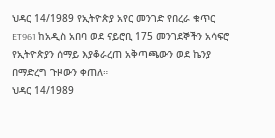ህዳር 14/1989 የኢትዮጵያ አየር መንገድ የበረራ ቁጥር ET961 ከአዲስ አበባ ወደ ናይሮቢ 175 መንገደኞችን አሳፍሮ የኢትዮጵያን ሰማይ እያቆራረጠ አቅጣጫውን ወደ ኬንያ በማድረግ ጉዞውን ቀጠለ።
ህዳር 14/1989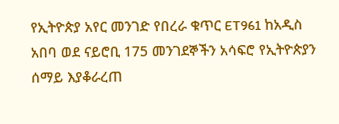የኢትዮጵያ አየር መንገድ የበረራ ቁጥር ET961 ከአዲስ አበባ ወደ ናይሮቢ 175 መንገደኞችን አሳፍሮ የኢትዮጵያን ሰማይ እያቆራረጠ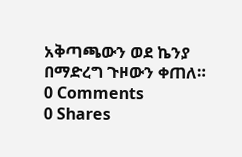አቅጣጫውን ወደ ኬንያ በማድረግ ጉዞውን ቀጠለ።
0 Comments
0 Shares